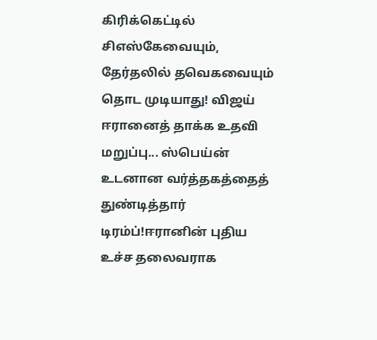கிரிக்கெட்டில் சிஎஸ்கேவையும், தேர்தலில் தவெகவையும் தொட முடியாது! விஜய் ஈரானைத் தாக்க உதவி மறுப்பு... ஸ்பெய்ன் உடனான வர்த்தகத்தைத் துண்டித்தார் டிரம்ப்!ஈரானின் புதிய உச்ச தலைவராக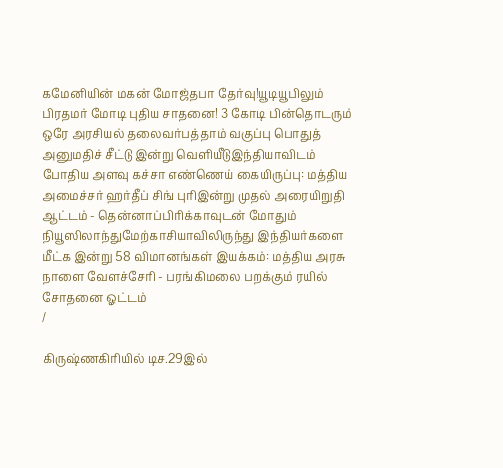கமேனியின் மகன் மோஜ்தபா தேர்வு!யூடியூபிலும் பிரதமர் மோடி புதிய சாதனை! 3 கோடி பின்தொடரும் ஒரே அரசியல் தலைவர்பத்தாம் வகுப்பு பொதுத் அனுமதிச் சீட்டு இன்று வெளியீடுஇந்தியாவிடம் போதிய அளவு கச்சா எண்ணெய் கையிருப்பு: மத்திய அமைச்சர் ஹர்தீப் சிங் புரிஇன்று முதல் அரையிறுதி ஆட்டம் - தென்னாப்பிரிக்காவுடன் மோதும் நியூஸிலாந்துமேற்காசியாவிலிருந்து இந்தியர்களை மீட்க இன்று 58 விமானங்கள் இயக்கம்: மத்திய அரசு நாளை வேளச்சேரி - பரங்கிமலை பறக்கும் ரயில் சோதனை ஓட்டம்
/

கிருஷ்ணகிரியில் டிச.29இல்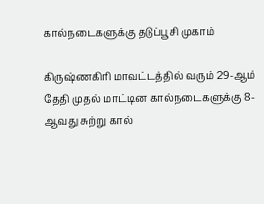கால்நடைகளுக்கு தடுப்பூசி முகாம்

கிருஷ்ணகிரி மாவட்டத்தில் வரும் 29-ஆம் தேதி முதல் மாட்டின கால்நடைகளுக்கு 8-ஆவது சுற்று கால்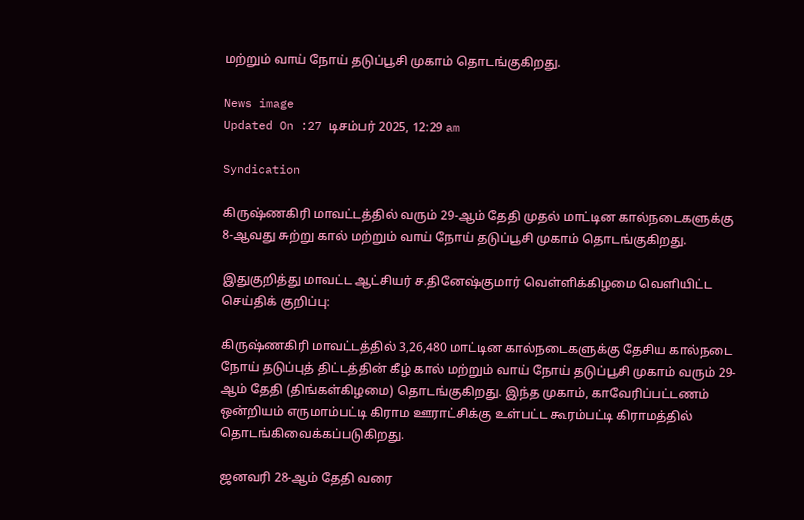மற்றும் வாய் நோய் தடுப்பூசி முகாம் தொடங்குகிறது.

News image
Updated On :27 டிசம்பர் 2025, 12:29 am

Syndication

கிருஷ்ணகிரி மாவட்டத்தில் வரும் 29-ஆம் தேதி முதல் மாட்டின கால்நடைகளுக்கு 8-ஆவது சுற்று கால் மற்றும் வாய் நோய் தடுப்பூசி முகாம் தொடங்குகிறது.

இதுகுறித்து மாவட்ட ஆட்சியர் ச.தினேஷ்குமார் வெள்ளிக்கிழமை வெளியிட்ட செய்திக் குறிப்பு:

கிருஷ்ணகிரி மாவட்டத்தில் 3,26,480 மாட்டின கால்நடைகளுக்கு தேசிய கால்நடை நோய் தடுப்புத் திட்டத்தின் கீழ் கால் மற்றும் வாய் நோய் தடுப்பூசி முகாம் வரும் 29-ஆம் தேதி (திங்கள்கிழமை) தொடங்குகிறது. இந்த முகாம், காவேரிப்பட்டணம் ஒன்றியம் எருமாம்பட்டி கிராம ஊராட்சிக்கு உள்பட்ட கூரம்பட்டி கிராமத்தில் தொடங்கிவைக்கப்படுகிறது.

ஜனவரி 28-ஆம் தேதி வரை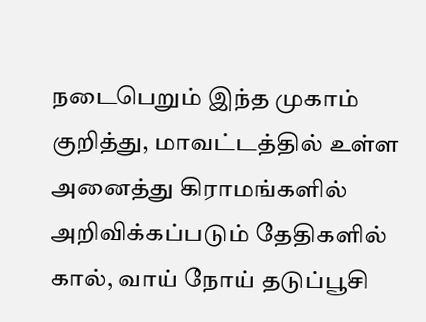நடைபெறும் இந்த முகாம் குறித்து, மாவட்டத்தில் உள்ள அனைத்து கிராமங்களில் அறிவிக்கப்படும் தேதிகளில் கால், வாய் நோய் தடுப்பூசி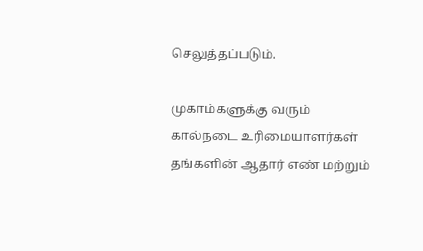செலுத்தப்படும்.

முகாம்களுக்கு வரும் கால்நடை உரிமையாளர்கள் தங்களின் ஆதார் எண் மற்றும்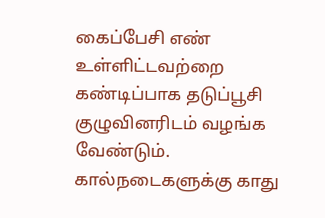கைப்பேசி எண் உள்ளிட்டவற்றை கண்டிப்பாக தடுப்பூசி குழுவினரிடம் வழங்க வேண்டும். கால்நடைகளுக்கு காது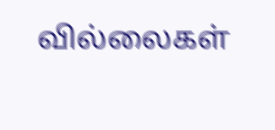வில்லைகள்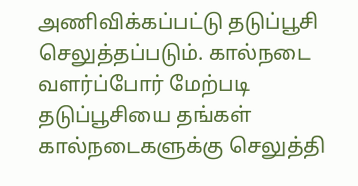அணிவிக்கப்பட்டு தடுப்பூசி செலுத்தப்படும். கால்நடை வளர்ப்போர் மேற்படி தடுப்பூசியை தங்கள் கால்நடைகளுக்கு செலுத்தி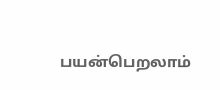பயன்பெறலாம்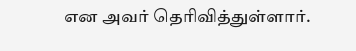என அவர் தெரிவித்துள்ளார்.